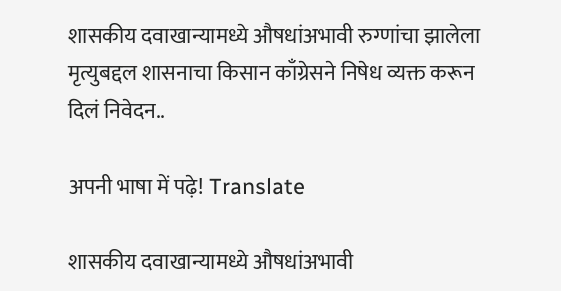शासकीय दवाखान्यामध्ये औषधांअभावी रुग्णांचा झालेला मृत्युबद्दल शासनाचा किसान काँग्रेसने निषेध व्यक्त करून दिलं निवेदन..

अपनी भाषा में पढ़े! Translate

शासकीय दवाखान्यामध्ये औषधांअभावी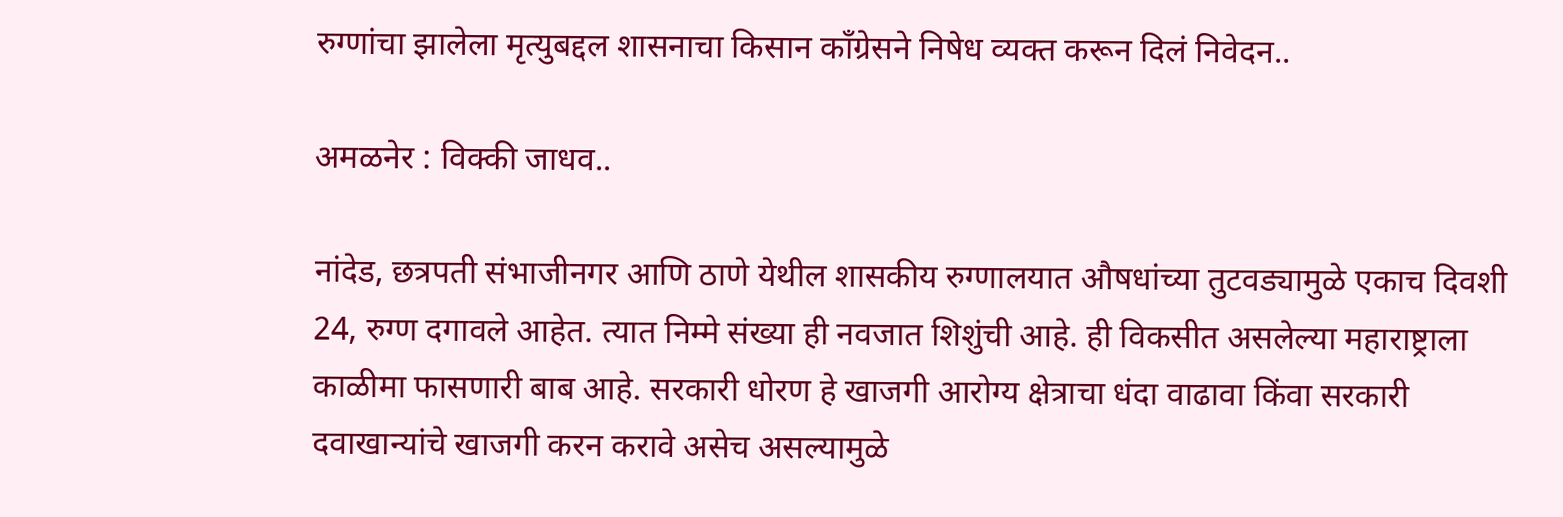रुग्णांचा झालेला मृत्युबद्दल शासनाचा किसान काँग्रेसने निषेध व्यक्त करून दिलं निवेदन..

अमळनेर : विक्की जाधव..

नांदेड, छत्रपती संभाजीनगर आणि ठाणे येथील शासकीय रुग्णालयात औषधांच्या तुटवड्यामुळे एकाच दिवशी 24, रुग्ण दगावले आहेत. त्यात निम्मे संख्या ही नवजात शिशुंची आहे. ही विकसीत असलेल्या महाराष्ट्राला काळीमा फासणारी बाब आहे. सरकारी धोरण हे खाजगी आरोग्य क्षेत्राचा धंदा वाढावा किंवा सरकारी दवाखान्यांचे खाजगी करन करावे असेच असल्यामुळे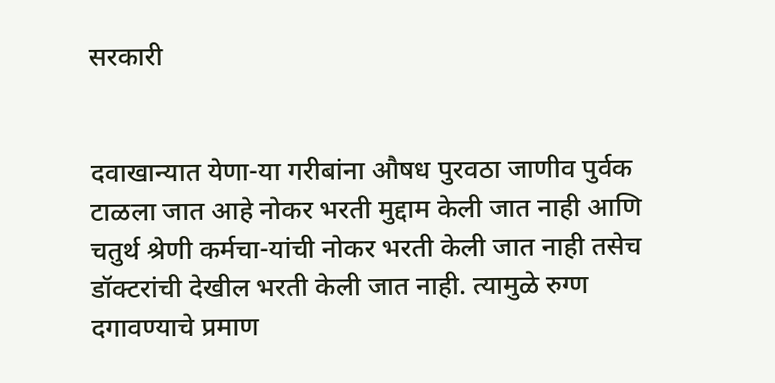सरकारी


दवाखान्यात येणा-या गरीबांना औषध पुरवठा जाणीव पुर्वक टाळला जात आहे नोकर भरती मुद्दाम केली जात नाही आणि चतुर्थ श्रेणी कर्मचा-यांची नोकर भरती केली जात नाही तसेच
डॉक्टरांची देखील भरती केली जात नाही. त्यामुळे रुग्ण दगावण्याचे प्रमाण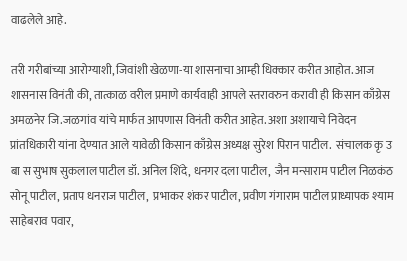वाढलेले आहे.

तरी गरीबांच्या आरोग्याशी, जिवांशी खेळणा-या शासनाचा आम्ही धिक्कार करीत आहोत. आज शासनास विनंती की, तात्काळ वरील प्रमाणे कार्यवाही आपले स्तरावरुन करावी ही किसान काँग्रेस अमळनेर जि.जळगांव यांचे मार्फत आपणास विनंती करीत आहेत. अशा अशायाचे निवेदन प्रांतधिकारी यांना देण्यात आले यावेळी किसान काँग्रेस अध्यक्ष सुरेश पिरान पाटील.  संचालक कृ उ बा स सुभाष सुकलाल पाटील डॉ. अनिल शिंदे, धनगर दला पाटील,  जैन मन्साराम पाटील निळकंठ सोनू पाटील, प्रताप धनराज पाटील,  प्रभाकर शंकर पाटील, प्रवीण गंगाराम पाटील प्राध्यापक श्याम साहेबराव पवार,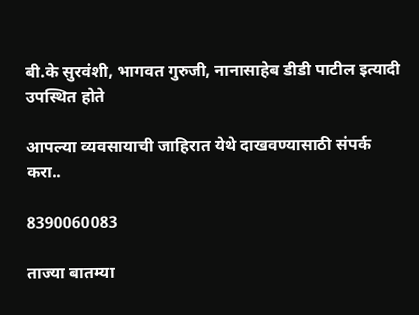बी.के सुरवंशी, भागवत गुरुजी, नानासाहेब डीडी पाटील इत्यादी उपस्थित होते

आपल्या व्यवसायाची जाहिरात येथे दाखवण्यासाठी संपर्क करा..

8390060083

ताज्या बातम्या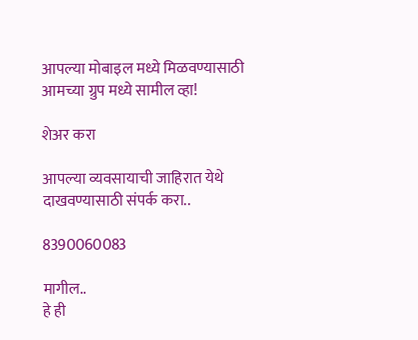आपल्या मोबाइल मध्ये मिळवण्यासाठी आमच्या ग्रुप मध्ये सामील व्हा!

शेअर करा

आपल्या व्यवसायाची जाहिरात येथे दाखवण्यासाठी संपर्क करा..

8390060083

मागील..
हे ही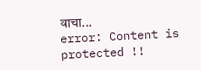वाचा...
error: Content is protected !!